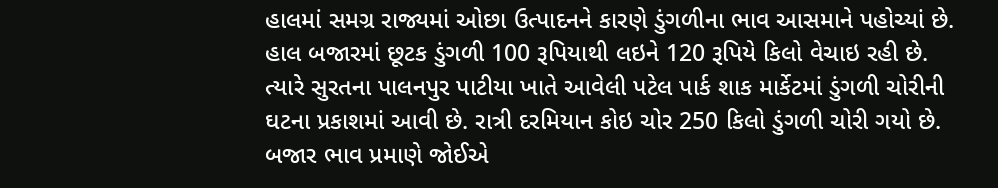હાલમાં સમગ્ર રાજ્યમાં ઓછા ઉત્પાદનને કારણે ડુંગળીના ભાવ આસમાને પહોચ્યાં છે. હાલ બજારમાં છૂટક ડુંગળી 100 રૂપિયાથી લઇને 120 રૂપિયે કિલો વેચાઇ રહી છે. ત્યારે સુરતના પાલનપુર પાટીયા ખાતે આવેલી પટેલ પાર્ક શાક માર્કેટમાં ડુંગળી ચોરીની ઘટના પ્રકાશમાં આવી છે. રાત્રી દરમિયાન કોઇ ચોર 250 કિલો ડુંગળી ચોરી ગયો છે. બજાર ભાવ પ્રમાણે જોઈએ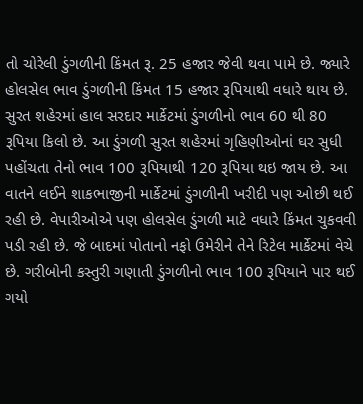તો ચોરેલી ડુંગળીની કિંમત રૂ. 25 હજાર જેવી થવા પામે છે. જ્યારે હોલસેલ ભાવ ડુંગળીની કિંમત 15 હજાર રૂપિયાથી વધારે થાય છે.
સુરત શહેરમાં હાલ સરદાર માર્કેટમાં ડુંગળીનો ભાવ 60 થી 80 રૂપિયા કિલો છે. આ ડુંગળી સુરત શહેરમાં ગૃહિણીઓનાં ઘર સુધી પહોંચતા તેનો ભાવ 100 રૂપિયાથી 120 રૂપિયા થઇ જાય છે. આ વાતને લઈને શાકભાજીની માર્કેટમાં ડુંગળીની ખરીદી પણ ઓછી થઈ રહી છે. વેપારીઓએ પણ હોલસેલ ડુંગળી માટે વધારે કિંમત ચુકવવી પડી રહી છે. જે બાદમાં પોતાનો નફો ઉમેરીને તેને રિટેલ માર્કેટમાં વેચે છે. ગરીબોની કસ્તુરી ગણાતી ડુંગળીનો ભાવ 100 રૂપિયાને પાર થઈ ગયો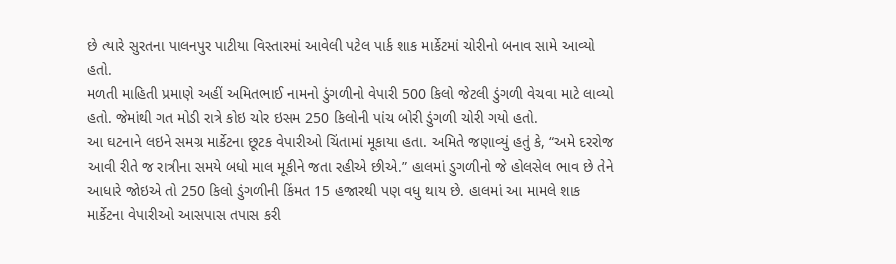છે ત્યારે સુરતના પાલનપુર પાટીયા વિસ્તારમાં આવેલી પટેલ પાર્ક શાક માર્કેટમાં ચોરીનો બનાવ સામે આવ્યો હતો.
મળતી માહિતી પ્રમાણે અહીં અમિતભાઈ નામનો ડુંગળીનો વેપારી 500 કિલો જેટલી ડુંગળી વેચવા માટે લાવ્યો હતો. જેમાંથી ગત મોડી રાત્રે કોઇ ચોર ઇસમ 250 કિલોની પાંચ બોરી ડુંગળી ચોરી ગયો હતો.
આ ઘટનાને લઇને સમગ્ર માર્કેટના છૂટક વેપારીઓ ચિંતામાં મૂકાયા હતા. અમિતે જણાવ્યું હતું કે, “અમે દરરોજ આવી રીતે જ રાત્રીના સમયે બધો માલ મૂકીને જતા રહીએ છીએ.” હાલમાં ડુગળીનો જે હોલસેલ ભાવ છે તેને આધારે જોઇએ તો 250 કિલો ડુંગળીની કિંમત 15 હજારથી પણ વધુ થાય છે. હાલમાં આ મામલે શાક માર્કેટના વેપારીઓ આસપાસ તપાસ કરી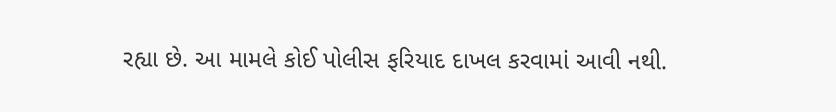રહ્યા છે. આ મામલે કોઈ પોલીસ ફરિયાદ દાખલ કરવામાં આવી નથી.